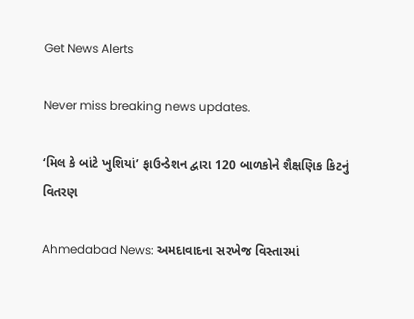Get News Alerts

Never miss breaking news updates.

‘મિલ કે બાંટે ખુશિયાં’ ફાઉન્ડેશન દ્વારા 120 બાળકોને શૈક્ષણિક કિટનું વિતરણ

Ahmedabad News: અમદાવાદના સરખેજ વિસ્તારમાં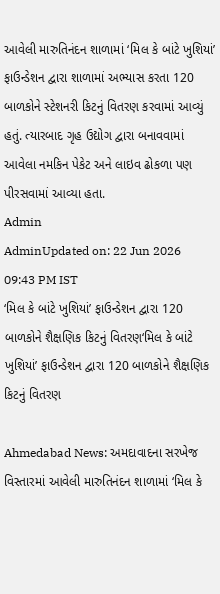આવેલી મારુતિનંદન શાળામાં ‘મિલ કે બાંટે ખુશિયાં’ ફાઉન્ડેશન દ્વારા શાળામાં અભ્યાસ કરતા 120 બાળકોને સ્ટેશનરી કિટનું વિતરણ કરવામાં આવ્યું હતું. ત્યારબાદ ગૃહ ઉદ્યોગ દ્વારા બનાવવામાં આવેલા નમકિન પેકેટ અને લાઇવ ઢોકળા પણ પીરસવામાં આવ્યા હતા.
Admin
AdminUpdated on: 22 Jun 2026 09:43 PM IST
‘મિલ કે બાંટે ખુશિયાં’ ફાઉન્ડેશન દ્વારા 120 બાળકોને શૈક્ષણિક કિટનું વિતરણ‘મિલ કે બાંટે ખુશિયાં’ ફાઉન્ડેશન દ્વારા 120 બાળકોને શૈક્ષણિક કિટનું વિતરણ

Ahmedabad News: અમદાવાદના સરખેજ વિસ્તારમાં આવેલી મારુતિનંદન શાળામાં ‘મિલ કે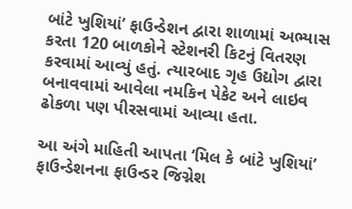બાંટે ખુશિયાં’ ફાઉન્ડેશન દ્વારા શાળામાં અભ્યાસ કરતા 120 બાળકોને સ્ટેશનરી કિટનું વિતરણ કરવામાં આવ્યું હતું. ત્યારબાદ ગૃહ ઉદ્યોગ દ્વારા બનાવવામાં આવેલા નમકિન પેકેટ અને લાઇવ ઢોકળા પણ પીરસવામાં આવ્યા હતા.

આ અંગે માહિતી આપતા ‘મિલ કે બાંટે ખુશિયાં’ ફાઉન્ડેશનના ફાઉન્ડર જિગ્નેશ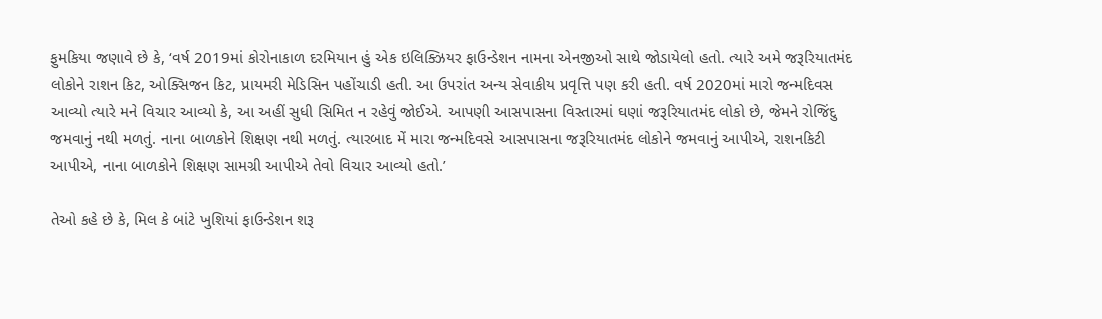ફુમકિયા જણાવે છે કે, ‘વર્ષ 2019માં કોરોનાકાળ દરમિયાન હું એક ઇલિક્ઝિયર ફાઉન્ડેશન નામના એનજીઓ સાથે જોડાયેલો હતો. ત્યારે અમે જરૂરિયાતમંદ લોકોને રાશન કિટ, ઓક્સિજન કિટ, પ્રાયમરી મેડિસિન પહોંચાડી હતી. આ ઉપરાંત અન્ય સેવાકીય પ્રવૃત્તિ પણ કરી હતી. વર્ષ 2020માં મારો જન્મદિવસ આવ્યો ત્યારે મને વિચાર આવ્યો કે, આ અહીં સુધી સિમિત ન રહેવું જોઈએ. આપણી આસપાસના વિસ્તારમાં ઘણાં જરૂરિયાતમંદ લોકો છે, જેમને રોજિંદુ જમવાનું નથી મળતું. નાના બાળકોને શિક્ષણ નથી મળતું. ત્યારબાદ મેં મારા જન્મદિવસે આસપાસના જરૂરિયાતમંદ લોકોને જમવાનું આપીએ, રાશનકિટી આપીએ, નાના બાળકોને શિક્ષણ સામગ્રી આપીએ તેવો વિચાર આવ્યો હતો.’

તેઓ કહે છે કે, મિલ કે બાંટે ખુશિયાં ફાઉન્ડેશન શરૂ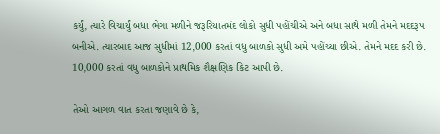કર્યું, ત્યારે વિચાર્યું બધા ભેગા મળીને જરૂરિયાતમંદ લોકો સુધી પહોંચીએ અને બધા સાથે મળી તેમને મદદરૂપ બનીએ. ત્યારબાદ આજ સુધીમાં 12,000 કરતાં વધુ બાળકો સુધી અમે પહોંચ્યા છીએ. તેમને મદદ કરી છે. 10,000 કરતાં વધુ બાળકોને પ્રાથમિક શૈક્ષણિક કિટ આપી છે.

તેઓ આગળ વાત કરતા જણાવે છે કે,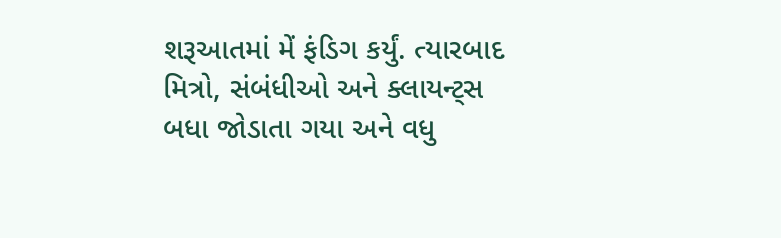શરૂઆતમાં મેં ફંડિગ કર્યું. ત્યારબાદ મિત્રો, સંબંધીઓ અને ક્લાયન્ટ્સ બધા જોડાતા ગયા અને વધુ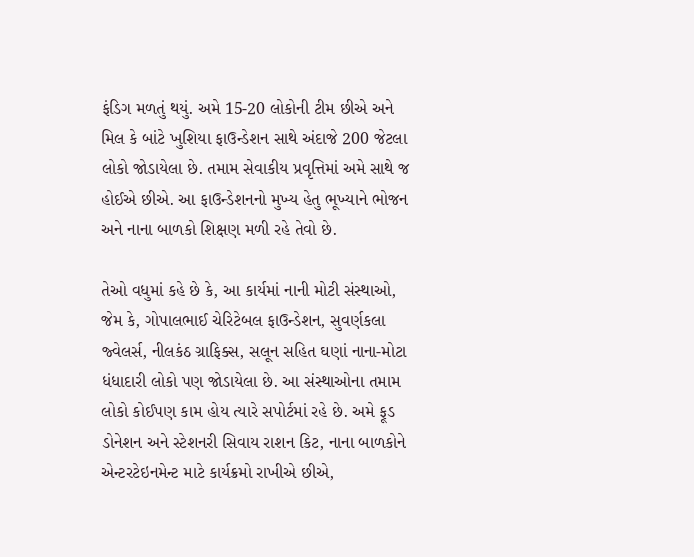ફંડિગ મળતું થયું. અમે 15-20 લોકોની ટીમ છીએ અને મિલ કે બાંટે ખુશિયા ફાઉન્ડેશન સાથે અંદાજે 200 જેટલા લોકો જોડાયેલા છે. તમામ સેવાકીય પ્રવૃત્તિમાં અમે સાથે જ હોઈએ છીએ. આ ફાઉન્ડેશનનો મુખ્ય હેતુ ભૂખ્યાને ભોજન અને નાના બાળકો શિક્ષણ મળી રહે તેવો છે.

તેઓ વધુમાં કહે છે કે, આ કાર્યમાં નાની મોટી સંસ્થાઓ, જેમ કે, ગોપાલભાઈ ચેરિટેબલ ફાઉન્ડેશન, સુવર્ણકલા જ્વેલર્સ, નીલકંઠ ગ્રાફિક્સ, સલૂન સહિત ઘણાં નાના-મોટા ધંધાદારી લોકો પણ જોડાયેલા છે. આ સંસ્થાઓના તમામ લોકો કોઈપણ કામ હોય ત્યારે સપોર્ટમાં રહે છે. અમે ફૂડ ડોનેશન અને સ્ટેશનરી સિવાય રાશન કિટ, નાના બાળકોને એન્ટરટેઇનમેન્ટ માટે કાર્યક્રમો રાખીએ છીએ,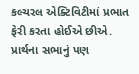કલ્ચરલ એક્ટિવિટીમાં પ્રભાત ફેરી કરતા હોઈએ છીએ. પ્રાર્થના સભાનું પણ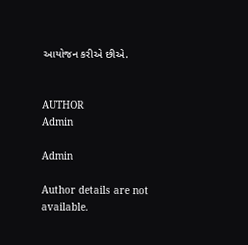આયોજન કરીએ છીએ.


AUTHOR
Admin

Admin

Author details are not available.